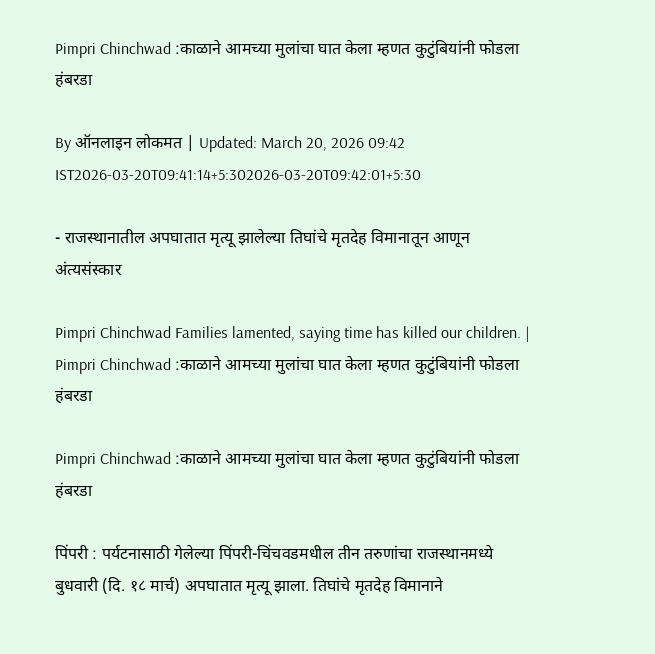Pimpri Chinchwad :काळाने आमच्या मुलांचा घात केला म्हणत कुटुंबियांनी फोडला हंबरडा

By ऑनलाइन लोकमत | Updated: March 20, 2026 09:42 IST2026-03-20T09:41:14+5:302026-03-20T09:42:01+5:30

- राजस्थानातील अपघातात मृत्यू झालेल्या तिघांचे मृतदेह विमानातून आणून अंत्यसंस्कार

Pimpri Chinchwad Families lamented, saying time has killed our children. | Pimpri Chinchwad :काळाने आमच्या मुलांचा घात केला म्हणत कुटुंबियांनी फोडला हंबरडा

Pimpri Chinchwad :काळाने आमच्या मुलांचा घात केला म्हणत कुटुंबियांनी फोडला हंबरडा

पिंपरी : पर्यटनासाठी गेलेल्या पिंपरी-चिंचवडमधील तीन तरुणांचा राजस्थानमध्ये बुधवारी (दि. १८ मार्च) अपघातात मृत्यू झाला. तिघांचे मृतदेह विमानाने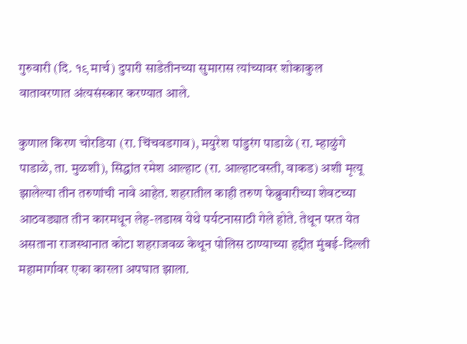गुरुवारी (दि. १९ मार्च) दुपारी साडेतीनच्या सुमारास त्यांच्यावर शोकाकुल वातावरणात अंत्यसंस्कार करण्यात आले.

कुणाल किरण चोरडिया (रा. चिंचवडगाव), मयुरेश पांडुरंग पाडाळे (रा. म्हाळुंगे पाडाळे, ता. मुळशी), सिद्धांत रमेश आल्हाट (रा. आल्हाटवस्ती, वाकड) अशी मृत्यू झालेल्या तीन तरुणांची नावे आहेत. शहरातील काही तरुण फेब्रुवारीच्या शेवटच्या आठवड्यात तीन कारमधून लेह-लडाख येथे पर्यटनासाठी गेले होते. तेथून परत येत असताना राजस्थानात कोटा शहराजवळ केथून पोलिस ठाण्याच्या हद्दीत मुंबई-दिल्ली महामार्गावर एका कारला अपघात झाला.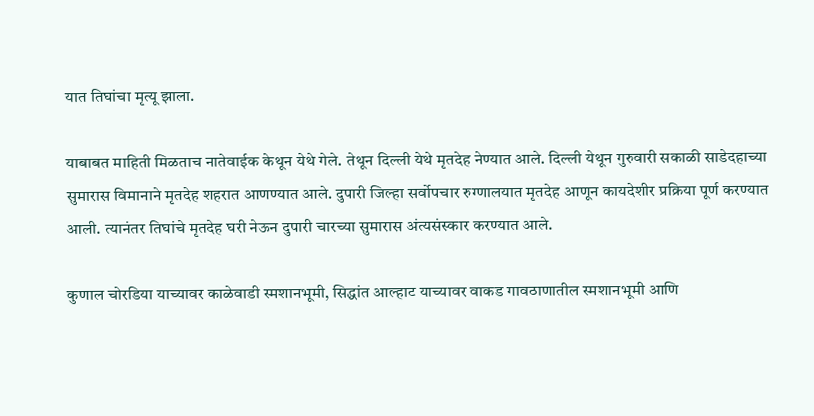यात तिघांचा मृत्यू झाला.

याबाबत माहिती मिळताच नातेवाईक केथून येथे गेले. तेथून दिल्ली येथे मृतदेह नेण्यात आले. दिल्ली येथून गुरुवारी सकाळी साडेदहाच्या सुमारास विमानाने मृतदेह शहरात आणण्यात आले. दुपारी जिल्हा सर्वोपचार रुग्णालयात मृतदेह आणून कायदेशीर प्रक्रिया पूर्ण करण्यात आली. त्यानंतर तिघांचे मृतदेह घरी नेऊन दुपारी चारच्या सुमारास अंत्यसंस्कार करण्यात आले.

कुणाल चोरडिया याच्यावर काळेवाडी स्मशानभूमी, सिद्धांत आल्हाट याच्यावर वाकड गावठाणातील स्मशानभूमी आणि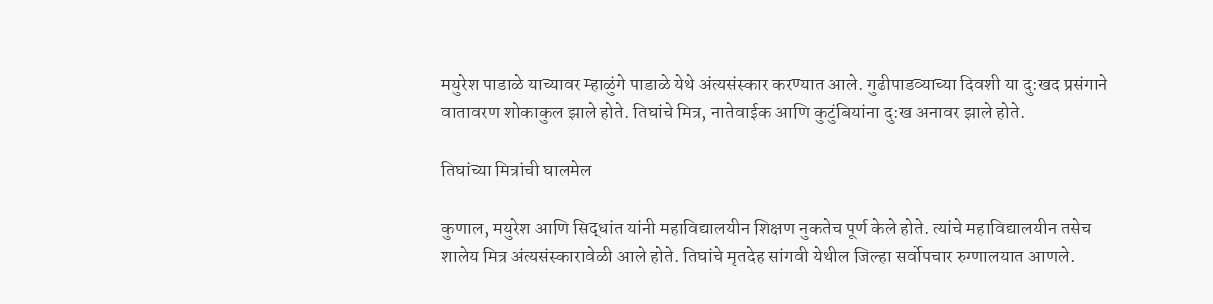मयुरेश पाडाळे याच्यावर म्हाळुंगे पाडाळे येथे अंत्यसंस्कार करण्यात आले. गुढीपाडव्याच्या दिवशी या दु:खद प्रसंगाने वातावरण शोकाकुल झाले होते. तिघांचे मित्र, नातेवाईक आणि कुटुंबियांना दु:ख अनावर झाले होते.

तिघांच्या मित्रांची घालमेल

कुणाल, मयुरेश आणि सिद्धांत यांनी महाविद्यालयीन शिक्षण नुकतेच पूर्ण केले होते. त्यांचे महाविद्यालयीन तसेच शालेय मित्र अंत्यसंस्कारावेळी आले होते. तिघांचे मृतदेह सांगवी येथील जिल्हा सर्वोपचार रुग्णालयात आणले.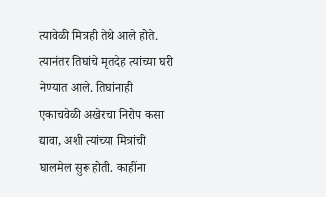त्यावेळी मित्रही तेथे आले होते. त्यानंतर तिघांचे मृतदेह त्यांच्या घरी नेण्यात आले. तिघांनाही एकाचवेळी अखेरचा निरोप कसा द्यावा, अशी त्यांच्या मित्रांची घालमेल सुरू होती. काहींना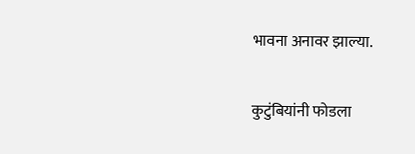भावना अनावर झाल्या.

कुटुंबियांनी फोडला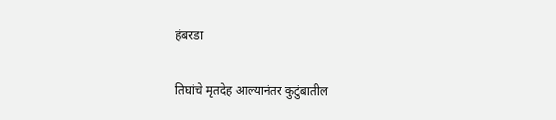हंबरडा

तिघांचे मृतदेह आल्यानंतर कुटुंबातील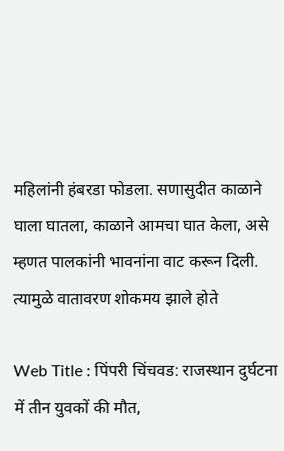महिलांनी हंबरडा फोडला. सणासुदीत काळाने घाला घातला, काळाने आमचा घात केला, असे म्हणत पालकांनी भावनांना वाट करून दिली. त्यामुळे वातावरण शोकमय झाले होते

Web Title : पिंपरी चिंचवड: राजस्थान दुर्घटना में तीन युवकों की मौत,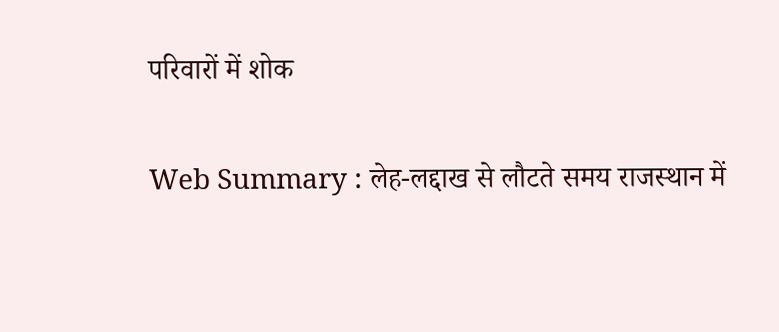परिवारों में शोक

Web Summary : लेह-लद्दाख से लौटते समय राजस्थान में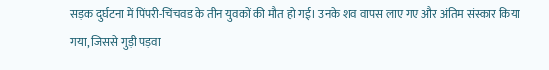सड़क दुर्घटना में पिंपरी-चिंचवड के तीन युवकों की मौत हो गई। उनके शव वापस लाए गए और अंतिम संस्कार किया गया, जिससे गुड़ी पड़वा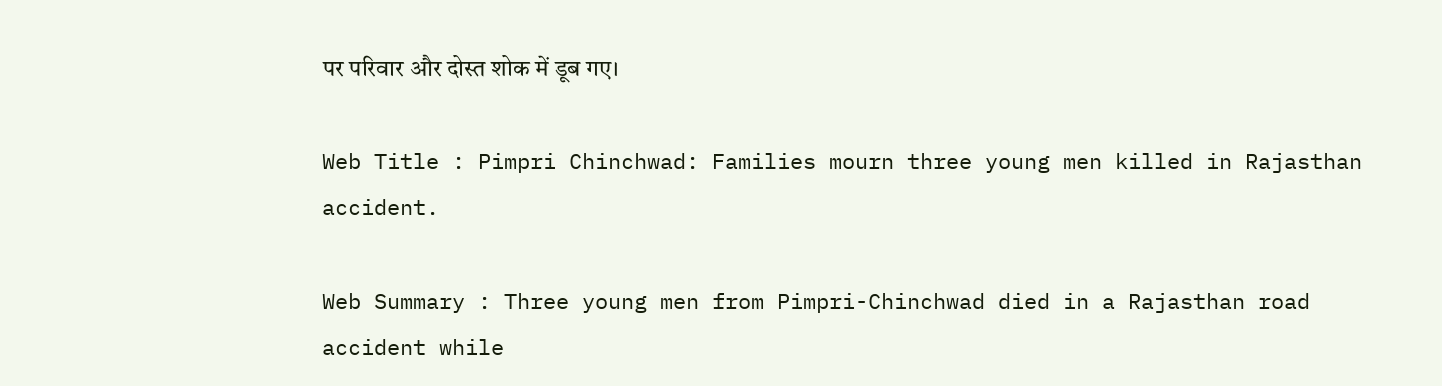पर परिवार और दोस्त शोक में डूब गए।

Web Title : Pimpri Chinchwad: Families mourn three young men killed in Rajasthan accident.

Web Summary : Three young men from Pimpri-Chinchwad died in a Rajasthan road accident while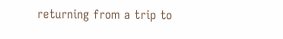returning from a trip to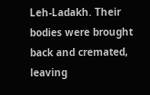Leh-Ladakh. Their bodies were brought back and cremated, leaving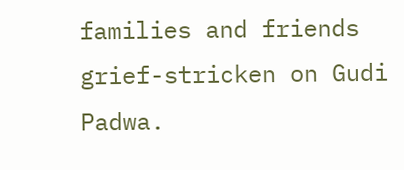families and friends grief-stricken on Gudi Padwa.